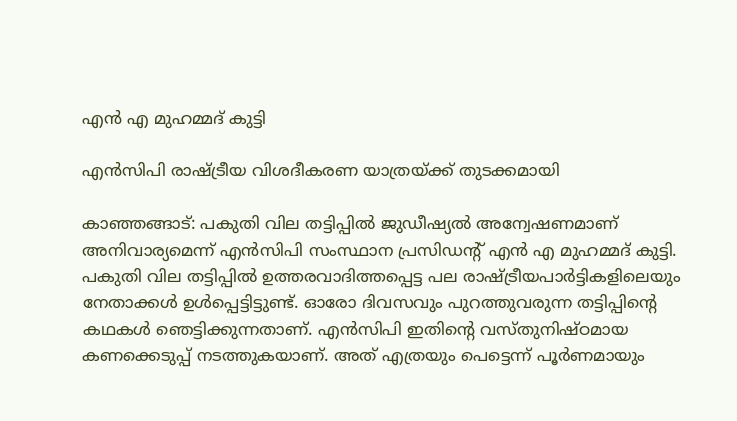എൻ എ മുഹമ്മദ്‌ കുട്ടി

എൻസിപി രാഷ്ട്രീയ വിശദീകരണ യാത്രയ്ക്ക് തുടക്കമായി

കാഞ്ഞങ്ങാട്: പകുതി വില തട്ടിപ്പിൽ ജുഡീഷ്യൽ അന്വേഷണമാണ് അനിവാര്യമെന്ന് എൻസിപി സംസ്ഥാന പ്രസിഡന്റ് എൻ എ മുഹമ്മദ് കുട്ടി. പകുതി വില തട്ടിപ്പിൽ ഉത്തരവാദിത്തപ്പെട്ട പല രാഷ്ട്രീയപാർട്ടികളിലെയും നേതാക്കൾ ഉൾപ്പെട്ടിട്ടുണ്ട്. ഓരോ ദിവസവും പുറത്തുവരുന്ന തട്ടിപ്പിന്റെ കഥകൾ ഞെട്ടിക്കുന്നതാണ്. എൻസിപി ഇതിന്റെ വസ്തുനിഷ്ഠമായ കണക്കെടുപ്പ് നടത്തുകയാണ്. അത് എത്രയും പെട്ടെന്ന് പൂർണമായും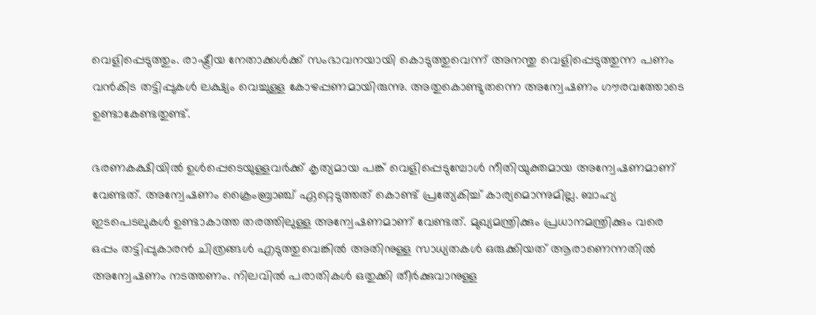വെളിപ്പെടുത്തും. രാഷ്ട്രീയ നേതാക്കൾക്ക് സംഭാവനയായി കൊടുത്തുവെന്ന് അനന്തു വെളിപ്പെടുത്തുന്ന പണം വൻകിട തട്ടിപ്പുകൾ ലക്ഷ്യം വെച്ചുള്ള കോഴപ്പണമായിരുന്നു. അതുകൊണ്ടുതന്നെ അന്വേഷണം ഗൗരവത്തോടെ ഉണ്ടാകേണ്ടതുണ്ട്.

ഭരണകക്ഷിയിൽ ഉൾപ്പെടെയുള്ളവർക്ക് കൃത്യമായ പങ്ക് വെളിപ്പെടുമ്പോൾ നീതിയുക്തമായ അന്വേഷണമാണ് വേണ്ടത്. അന്വേഷണം ക്രൈംബ്രാഞ്ച് ഏറ്റെടുത്തത് കൊണ്ട് പ്രത്യേകിച്ച് കാര്യമൊന്നുമില്ല. ബാഹ്യ ഇടപെടലുകൾ ഉണ്ടാകാത്ത തരത്തിലുള്ള അന്വേഷണമാണ് വേണ്ടത്. മുഖ്യമന്ത്രിക്കും പ്രധാനമന്ത്രിക്കും വരെ ഒപ്പം തട്ടിപ്പുകാരൻ ചിത്രങ്ങൾ എടുത്തുവെങ്കിൽ അതിനുള്ള സാധ്യതകൾ ഒരുക്കിയത് ആരാണെന്നതിൽ അന്വേഷണം നടത്തണം. നിലവിൽ പരാതികൾ ഒതുക്കി തീർക്കുവാനുള്ള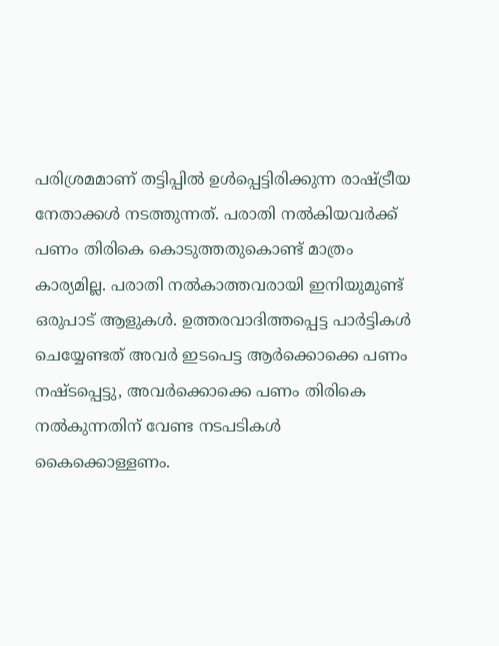പരിശ്രമമാണ് തട്ടിപ്പിൽ ഉൾപ്പെട്ടിരിക്കുന്ന രാഷ്ട്രീയ നേതാക്കൾ നടത്തുന്നത്. പരാതി നൽകിയവർക്ക് പണം തിരികെ കൊടുത്തതുകൊണ്ട് മാത്രം കാര്യമില്ല. പരാതി നൽകാത്തവരായി ഇനിയുമുണ്ട് ഒരുപാട് ആളുകൾ. ഉത്തരവാദിത്തപ്പെട്ട പാർട്ടികൾ ചെയ്യേണ്ടത് അവർ ഇടപെട്ട ആർക്കൊക്കെ പണം നഷ്ടപ്പെട്ടു, അവർക്കൊക്കെ പണം തിരികെ നൽകുന്നതിന് വേണ്ട നടപടികൾ കൈക്കൊള്ളണം.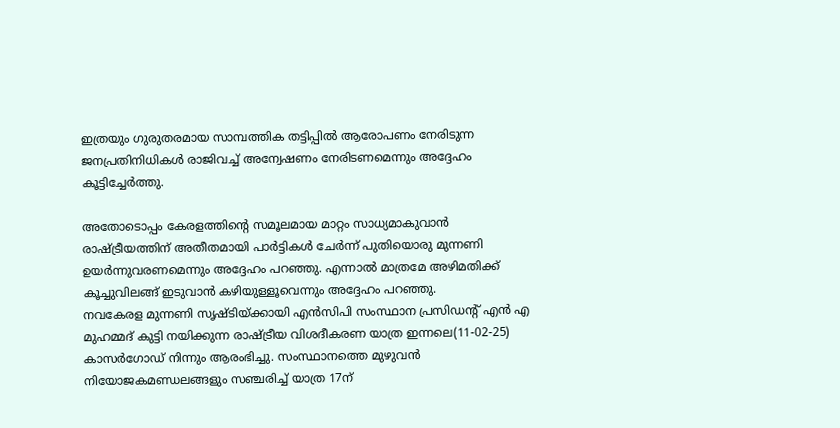ഇത്രയും ഗുരുതരമായ സാമ്പത്തിക തട്ടിപ്പിൽ ആരോപണം നേരിടുന്ന ജനപ്രതിനിധികൾ രാജിവച്ച് അന്വേഷണം നേരിടണമെന്നും അദ്ദേഹം കൂട്ടിച്ചേർത്തു.

അതോടൊപ്പം കേരളത്തിന്റെ സമൂലമായ മാറ്റം സാധ്യമാകുവാൻ രാഷ്ട്രീയത്തിന് അതീതമായി പാർട്ടികൾ ചേർന്ന് പുതിയൊരു മുന്നണി ഉയർന്നുവരണമെന്നും അദ്ദേഹം പറഞ്ഞു. എന്നാൽ മാത്രമേ അഴിമതിക്ക് കൂച്ചുവിലങ്ങ് ഇടുവാൻ കഴിയുള്ളൂവെന്നും അദ്ദേഹം പറഞ്ഞു.
നവകേരള മുന്നണി സൃഷ്ടിയ്ക്കായി എൻസിപി സംസ്ഥാന പ്രസിഡന്റ് എൻ എ മുഹമ്മദ് കുട്ടി നയിക്കുന്ന രാഷ്ട്രീയ വിശദീകരണ യാത്ര ഇന്നലെ(11-02-25) കാസർഗോഡ് നിന്നും ആരംഭിച്ചു. സംസ്ഥാനത്തെ മുഴുവൻ നിയോജകമണ്ഡലങ്ങളും സഞ്ചരിച്ച് യാത്ര 17ന്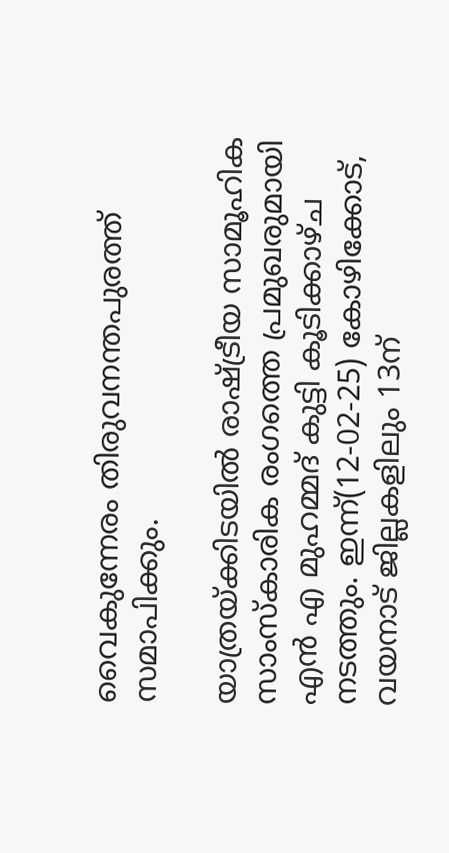വൈകുന്നേരം തിരുവനന്തപുരത്ത് സമാപിക്കും.

യാത്രയ്ക്കിടയിൽ രാഷ്ട്രീയ സാമൂഹിക സാംസ്കാരിക രംഗത്തെ പ്രമുഖരുമായി എൻ എ മുഹമ്മദ്‌ കുട്ടി കൂടിക്കാഴ്ച നടത്തും. ഇന്ന്(12-02-25) കോഴിക്കോട്, വയനാട് ജില്ലകളിലും 13ന്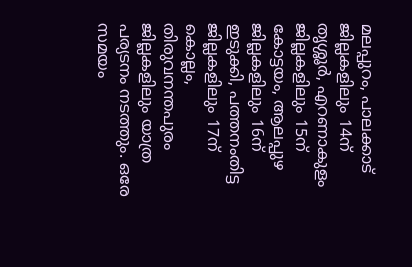മലപ്പുറം, പാലക്കാട് ജില്ലകളിലും 14ന് തൃശ്ശൂർ, എറണാകുളം ജില്ലകളിലും 15ന് കോട്ടയം, ആലപ്പുഴ ജില്ലകളിലും 16ന് ഇടുക്കി, പത്തനംതിട്ട ജില്ലകളിലും 17ന് കൊല്ലം, തിരുവനന്തപുരം ജില്ലകളിലും യാത്ര പര്യടനം നടത്തും. ഒരേ സമയം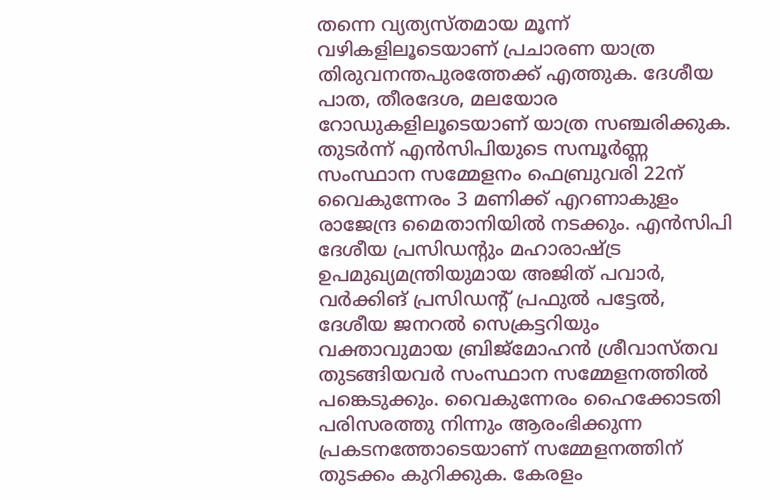തന്നെ വ്യത്യസ്തമായ മൂന്ന് വഴികളിലൂടെയാണ് പ്രചാരണ യാത്ര തിരുവനന്തപുരത്തേക്ക് എത്തുക. ദേശീയ പാത, തീരദേശ, മലയോര റോഡുകളിലൂടെയാണ് യാത്ര സഞ്ചരിക്കുക. തുടർന്ന് എൻസിപിയുടെ സമ്പൂർണ്ണ സംസ്ഥാന സമ്മേളനം ഫെബ്രുവരി 22ന് വൈകുന്നേരം 3 മണിക്ക് എറണാകുളം രാജേന്ദ്ര മൈതാനിയിൽ നടക്കും. എൻസിപി ദേശീയ പ്രസിഡന്റും മഹാരാഷ്ട്ര ഉപമുഖ്യമന്ത്രിയുമായ അജിത് പവാർ, വർക്കിങ് പ്രസിഡന്റ്‌ പ്രഫുൽ പട്ടേൽ, ദേശീയ ജനറൽ സെക്രട്ടറിയും വക്താവുമായ ബ്രിജ്മോഹൻ ശ്രീവാസ്തവ തുടങ്ങിയവർ സംസ്ഥാന സമ്മേളനത്തിൽ പങ്കെടുക്കും. വൈകുന്നേരം ഹൈക്കോടതി പരിസരത്തു നിന്നും ആരംഭിക്കുന്ന പ്രകടനത്തോടെയാണ് സമ്മേളനത്തിന് തുടക്കം കുറിക്കുക. കേരളം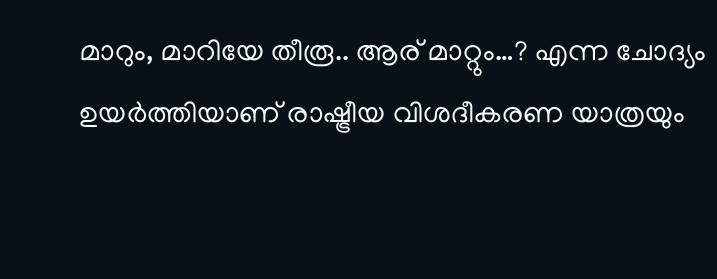മാറും, മാറിയേ തീരൂ.. ആര് മാറ്റും…? എന്ന ചോദ്യം ഉയർത്തിയാണ് രാഷ്ട്രീയ വിശദീകരണ യാത്രയും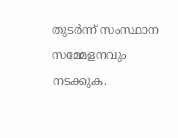തുടർന്ന് സംസ്ഥാന സമ്മേളനവും നടക്കുക.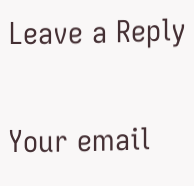Leave a Reply

Your email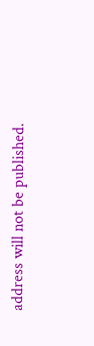address will not be published.